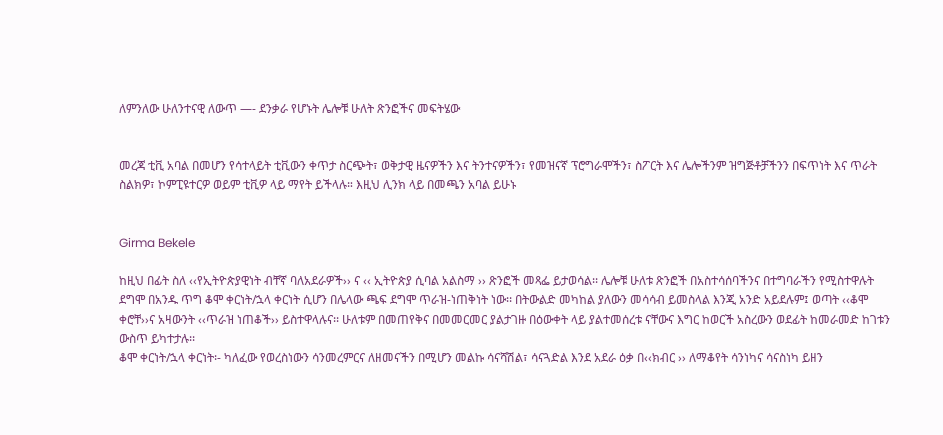ለምንለው ሁለንተናዊ ለውጥ —- ደንቃራ የሆኑት ሌሎቹ ሁለት ጽንፎችና መፍትሄው


መረጃ ቲቪ አባል በመሆን የሳተላይት ቲቪውን ቀጥታ ስርጭት፣ ወቅታዊ ዜናዎችን እና ትንተናዎችን፣ የመዝናኛ ፕሮግራሞችን፣ ስፖርት እና ሌሎችንም ዝግጅቶቻችንን በፍጥነት እና ጥራት ስልክዎ፣ ኮምፒዩተርዎ ወይም ቲቪዎ ላይ ማየት ይችላሉ። እዚህ ሊንክ ላይ በመጫን አባል ይሁኑ


Girma Bekele

ከዚህ በፊት ስለ ‹‹የኢትዮጵያዊነት ብቸኛ ባለአደራዎች›› ና ‹‹ ኢትዮጵያ ሲባል አልስማ ›› ጽንፎች መጻፌ ይታወሳል፡፡ ሌሎቹ ሁለቱ ጽንፎች በአስተሳሰባችንና በተግባራችን የሚስተዋሉት ደግሞ በአንዱ ጥግ ቆሞ ቀርነት/ኋላ ቀርነት ሲሆን በሌላው ጫፍ ደግሞ ጥራዝ-ነጠቅነት ነው፡፡ በትውልድ መካከል ያለውን መሳሳብ ይመስላል እንጂ አንድ አይደሉም፤ ወጣት ‹‹ቆሞ ቀሮቸ››ና አዛውንት ‹‹ጥራዝ ነጠቆች›› ይስተዋላሉና፡፡ ሁለቱም በመጠየቅና በመመርመር ያልታገዙ በዕውቀት ላይ ያልተመሰረቱ ናቸውና እግር ከወርች አስረውን ወደፊት ከመራመድ ከገቱን ውስጥ ይካተታሉ፡፡
ቆሞ ቀርነት/ኋላ ቀርነት፡- ካለፈው የወረስነውን ሳንመረምርና ለዘመናችን በሚሆን መልኩ ሳናሻሽል፣ ሳናጓድል እንደ አደራ ዕቃ በ‹‹ክብር ›› ለማቆየት ሳንነካና ሳናስነካ ይዘን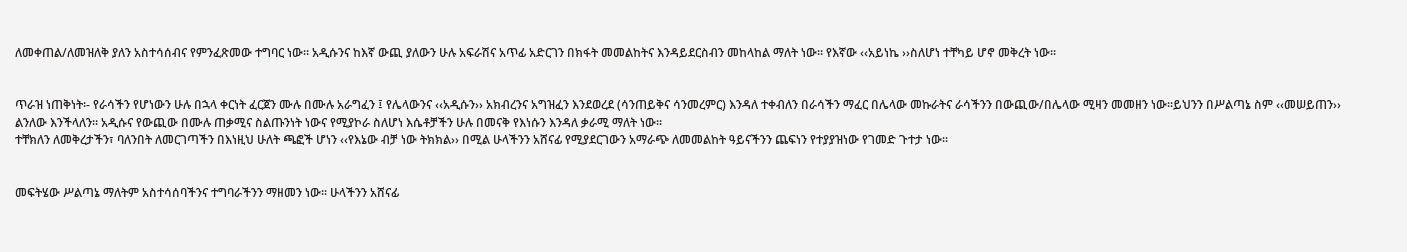ለመቀጠል/ለመዝለቅ ያለን አስተሳሰብና የምንፈጽመው ተግባር ነው፡፡ አዲሱንና ከእኛ ውጪ ያለውን ሁሉ አፍራሽና አጥፊ አድርገን በክፋት መመልከትና እንዳይደርስብን መከላከል ማለት ነው፡፡ የእኛው ‹‹አይነኬ ››ስለሆነ ተቸካይ ሆኖ መቅረት ነው፡፡


ጥራዝ ነጠቅነት፡- የራሳችን የሆነውን ሁሉ በኋላ ቀርነት ፈርጀን ሙሉ በሙሉ አራግፈን ፤ የሌላውንና ‹‹አዲሱን›› አክብረንና አግዝፈን እንደወረደ (ሳንጠይቅና ሳንመረምር) እንዳለ ተቀብለን በራሳችን ማፈር በሌላው መኩራትና ራሳችንን በውጪው/በሌላው ሚዛን መመዘን ነው፡፡ይህንን በሥልጣኔ ስም ‹‹መሠይጠን›› ልንለው እንችላለን፡፡ አዲሱና የውጪው በሙሉ ጠቃሚና ስልጡንነት ነውና የሚያኮራ ስለሆነ እሴቶቻችን ሁሉ በመናቅ የእነሱን እንዳለ ቃራሚ ማለት ነው፡፡
ተቸክለን ለመቅረታችን፣ ባለንበት ለመርገጣችን በእነዚህ ሁለት ጫፎች ሆነን ‹‹የእኔው ብቻ ነው ትክክል›› በሚል ሁላችንን አሸናፊ የሚያደርገውን አማራጭ ለመመልከት ዓይናችንን ጨፍነን የተያያዝነው የገመድ ጉተታ ነው፡፡


መፍትሄው ሥልጣኔ ማለትም አስተሳሰባችንና ተግባራችንን ማዘመን ነው፡፡ ሁላችንን አሸናፊ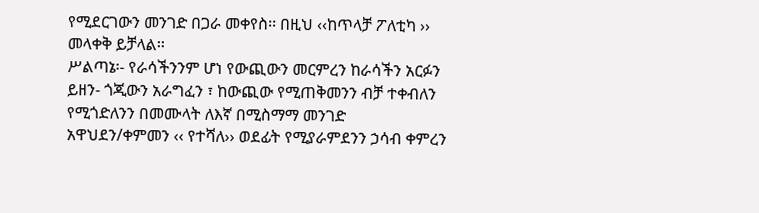የሚደርገውን መንገድ በጋራ መቀየስ፡፡ በዚህ ‹‹ከጥላቻ ፖለቲካ ›› መላቀቅ ይቻላል፡፡
ሥልጣኔ፡- የራሳችንንም ሆነ የውጪውን መርምረን ከራሳችን አርፉን ይዘን- ጎጂውን አራግፈን ፣ ከውጪው የሚጠቅመንን ብቻ ተቀብለን የሚጎድለንን በመሙላት ለእኛ በሚስማማ መንገድ አዋህደን/ቀምመን ‹‹ የተሻለ›› ወደፊት የሚያራምደንን ኃሳብ ቀምረን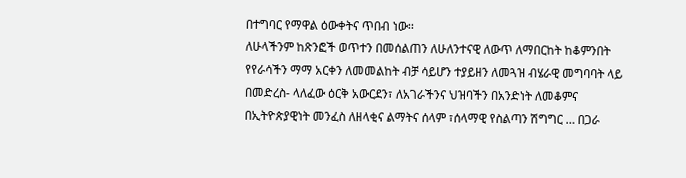በተግባር የማዋል ዕውቀትና ጥበብ ነው፡፡
ለሁላችንም ከጽንፎች ወጥተን በመሰልጠን ለሁለንተናዊ ለውጥ ለማበርከት ከቆምንበት የየራሳችን ማማ አርቀን ለመመልከት ብቻ ሳይሆን ተያይዘን ለመጓዝ ብሄራዊ መግባባት ላይ በመድረስ- ላለፈው ዕርቅ አውርደን፣ ለአገራችንና ህዝባችን በአንድነት ለመቆምና በኢትዮጵያዊነት መንፈስ ለዘላቂና ልማትና ሰላም ፣ሰላማዊ የስልጣን ሽግግር … በጋራ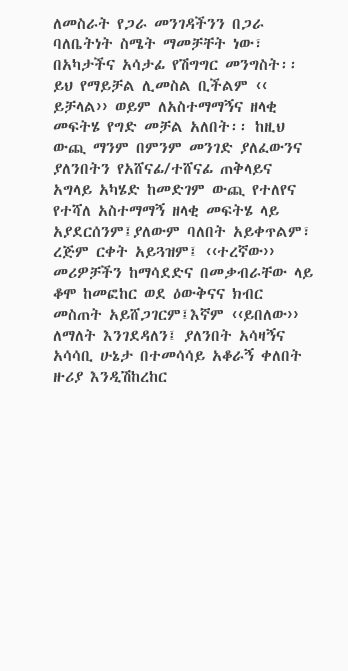ለመስራት የጋራ መንገዳችንን በጋራ ባለቤትነት ስሜት ማመቻቸት ነው፣ በአካታችና አሳታፊ የሽግግር መንግስት፡፡ ይህ የማይቻል ሊመስል ቢችልም ‹‹ ይቻላል›› ወይም ለአስተማማኝና ዘላቂ መፍትሄ የግድ መቻል አለበት፡፡ ከዚህ ውጪ ማንም በምንም መንገድ ያለፈውንና ያለንበትን የአሸናፊ/ተሸናፊ ጠቅላይና አግላይ አካሄድ ከመድገም ውጪ የተለየና የተሻለ አስተማማኝ ዘላቂ መፍትሄ ላይ አያደርሰንም፤ያለውም ባለበት አይቀጥልም፣ ረጅም ርቀት አይጓዝም፤ ‹‹ተረኛው›› መሪዎቻችን ከማሳደድና በመቃብራቸው ላይ ቆሞ ከመፎከር ወደ ዕውቅናና ክብር መስጠት አይሸጋገርም፤እኛም ‹‹ይበለው›› ለማለት እንገደዳለን፤ ያለንበት አሳዛኝና አሳሳቢ ሁኔታ በተመሳሳይ አቆራኝ ቀለበት ዙሪያ እንዲሽከረከር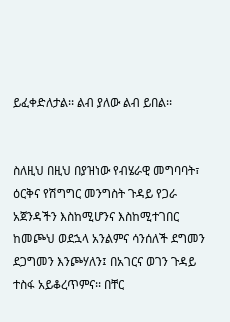ይፈቀድለታል፡፡ ልብ ያለው ልብ ይበል፡፡


ስለዚህ በዚህ በያዝነው የብሄራዊ መግባባት፣ ዕርቅና የሽግግር መንግስት ጉዳይ የጋራ አጀንዳችን እስከሚሆንና እስከሚተገበር ከመጮህ ወደኋላ አንልምና ሳንሰለች ደግመን ደጋግመን እንጮሃለን፤ በአገርና ወገን ጉዳይ ተስፋ አይቆረጥምና፡፡ በቸር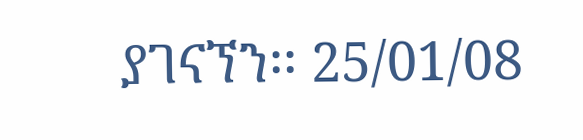ያገናኘን፡፡ 25/01/08